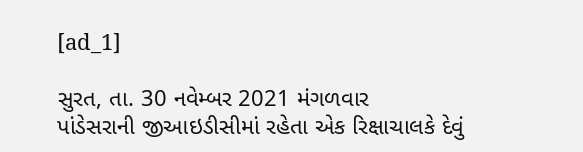[ad_1]

સુરત, તા. 30 નવેમ્બર 2021 મંગળવાર
પાંડેસરાની જીઆઇડીસીમાં રહેતા એક રિક્ષાચાલકે દેવું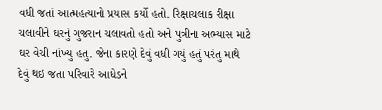વધી જતાં આત્મહત્યાનો પ્રયાસ કર્યો હતો. રિક્ષાચલાક રીક્ષા ચલાવીને ઘરનું ગુજરાન ચલાવતો હતો અને પુત્રીના અભ્યાસ માટે ઘર વેચી નાંખ્યુ હતુ. જેના કારણે દેવું વધી ગયું હતું પરંતુ માથે દેવું થઇ જતા પરિવારે આધેડને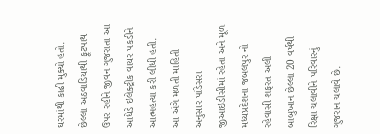ઘરમાંથી કાઢી મુક્યો હતો. છેલ્લા અઠવાડિયાથી ફૂટપાથ ઉપર રહીને જીવન ગુજરાતા આ આધેડે ઇલેક્ટ્રીક વાયર પકડીને આત્મહત્યા કરી લીધી હતી.
આ અંગે મળતી માહિતી અનુસાર પાંડેસરા જીઆઇડીસીમાં રહેતા અને મૂળ મધ્યપ્રદેશના જબલપુર નો રહેવાસી શફરત અલી બાબુખાન છેલ્લા 20 વર્ષથી રિક્ષા ચલાવીને પરિવારનું ગુજરાન ચલાવે છે.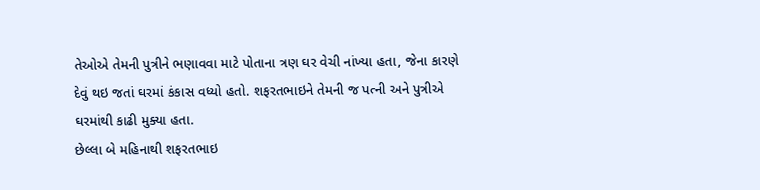તેઓએ તેમની પુત્રીને ભણાવવા માટે પોતાના ત્રણ ઘર વેચી નાંખ્યા હતા, જેના કારણે દેવું થઇ જતાં ઘરમાં કંકાસ વધ્યો હતો. શફરતભાઇને તેમની જ પત્ની અને પુત્રીએ ઘરમાંથી કાઢી મુક્યા હતા.
છેલ્લા બે મહિનાથી શફરતભાઇ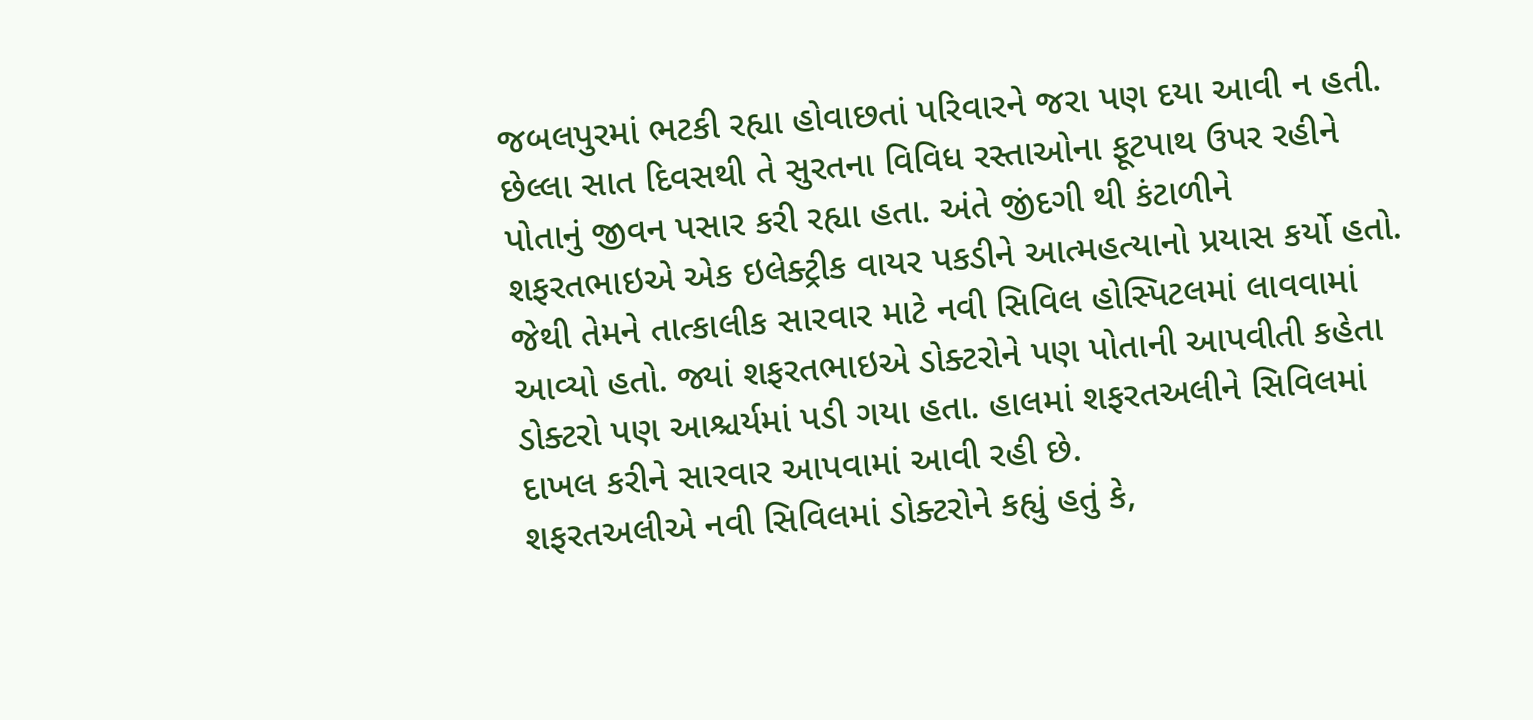જબલપુરમાં ભટકી રહ્યા હોવાછતાં પરિવારને જરા પણ દયા આવી ન હતી. છેલ્લા સાત દિવસથી તે સુરતના વિવિધ રસ્તાઓના ફૂટપાથ ઉપર રહીને પોતાનું જીવન પસાર કરી રહ્યા હતા. અંતે જીંદગી થી કંટાળીને શફરતભાઇએ એક ઇલેક્ટ્રીક વાયર પકડીને આત્મહત્યાનો પ્રયાસ કર્યો હતો. જેથી તેમને તાત્કાલીક સારવાર માટે નવી સિવિલ હોસ્પિટલમાં લાવવામાં આવ્યો હતો. જ્યાં શફરતભાઇએ ડોક્ટરોને પણ પોતાની આપવીતી કહેતા ડોક્ટરો પણ આશ્ચર્યમાં પડી ગયા હતા. હાલમાં શફરતઅલીને સિવિલમાં દાખલ કરીને સારવાર આપવામાં આવી રહી છે.
શફરતઅલીએ નવી સિવિલમાં ડોક્ટરોને કહ્યું હતું કે,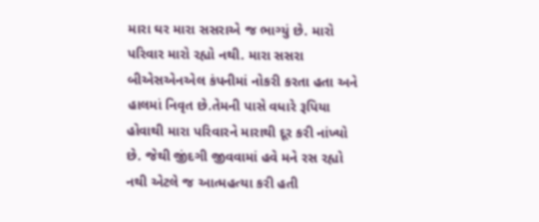મારા ઘર મારા સસરાએ જ ભાગ્યું છે. મારો પરિવાર મારો રહ્યો નથી. મારા સસરા બીએસએનએલ કંપનીમાં નોકરી કરતા હતા અને હાલમાં નિવૃત છે.તેમની પાસે વધારે રૂપિયા હોવાથી મારા પરિવારને મારાથી દૂર કરી નાંખ્યો છે. જેથી જીંદગી જીવવામાં હવે મને રસ રહ્યો નથી એટલે જ આત્મહત્યા કરી હતી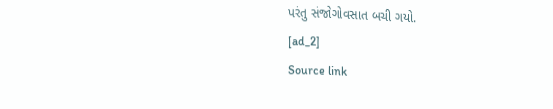પરંતુ સંજોગોવસાત બચી ગયો.
[ad_2]
Source link